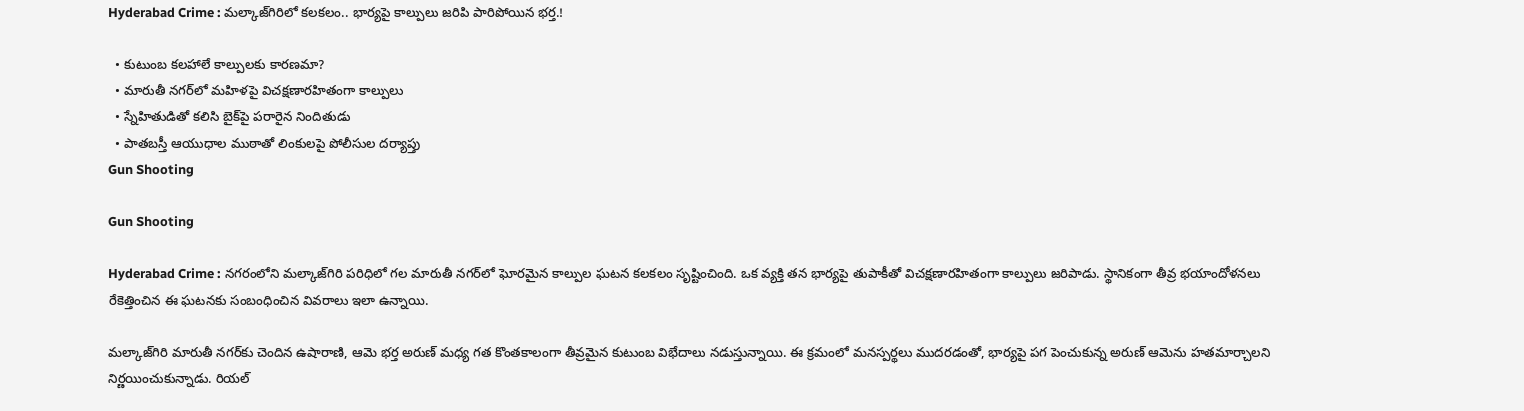Hyderabad Crime : మల్కాజ్‌గిరిలో కలకలం.. భార్యపై కాల్పులు జరిపి పారిపోయిన భర్త.!

  • కుటుంబ కలహాలే కాల్పులకు కారణమా?
  • మారుతీ నగర్‌లో మహిళపై విచక్షణారహితంగా కాల్పులు
  • స్నేహితుడితో కలిసి బైక్‌పై పరారైన నిందితుడు
  • పాతబస్తీ ఆయుధాల ముఠాతో లింకులపై పోలీసుల దర్యాప్తు
Gun Shooting

Gun Shooting

Hyderabad Crime : నగరంలోని మల్కాజ్‌గిరి పరిధిలో గల మారుతీ నగర్‌లో ఘోరమైన కాల్పుల ఘటన కలకలం సృష్టించింది. ఒక వ్యక్తి తన భార్యపై తుపాకీతో విచక్షణారహితంగా కాల్పులు జరిపాడు. స్థానికంగా తీవ్ర భయాందోళనలు రేకెత్తించిన ఈ ఘటనకు సంబంధించిన వివరాలు ఇలా ఉన్నాయి.

మల్కాజ్‌గిరి మారుతీ నగర్‌కు చెందిన ఉషారాణి, ఆమె భర్త అరుణ్ మధ్య గత కొంతకాలంగా తీవ్రమైన కుటుంబ విభేదాలు నడుస్తున్నాయి. ఈ క్రమంలో మనస్పర్థలు ముదరడంతో, భార్యపై పగ పెంచుకున్న అరుణ్ ఆమెను హతమార్చాలని నిర్ణయించుకున్నాడు. రియల్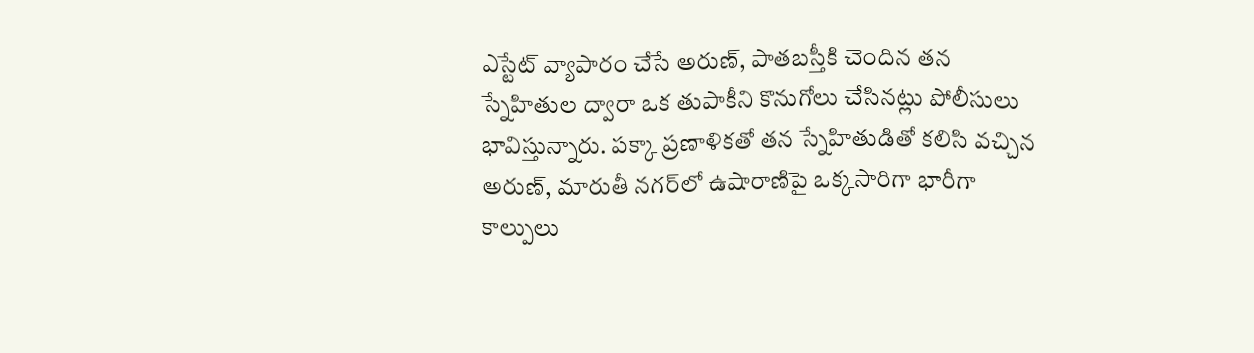ఎస్టేట్ వ్యాపారం చేసే అరుణ్, పాతబస్తీకి చెందిన తన స్నేహితుల ద్వారా ఒక తుపాకీని కొనుగోలు చేసినట్లు పోలీసులు భావిస్తున్నారు. పక్కా ప్రణాళికతో తన స్నేహితుడితో కలిసి వచ్చిన అరుణ్, మారుతీ నగర్‌లో ఉషారాణిపై ఒక్కసారిగా భారీగా కాల్పులు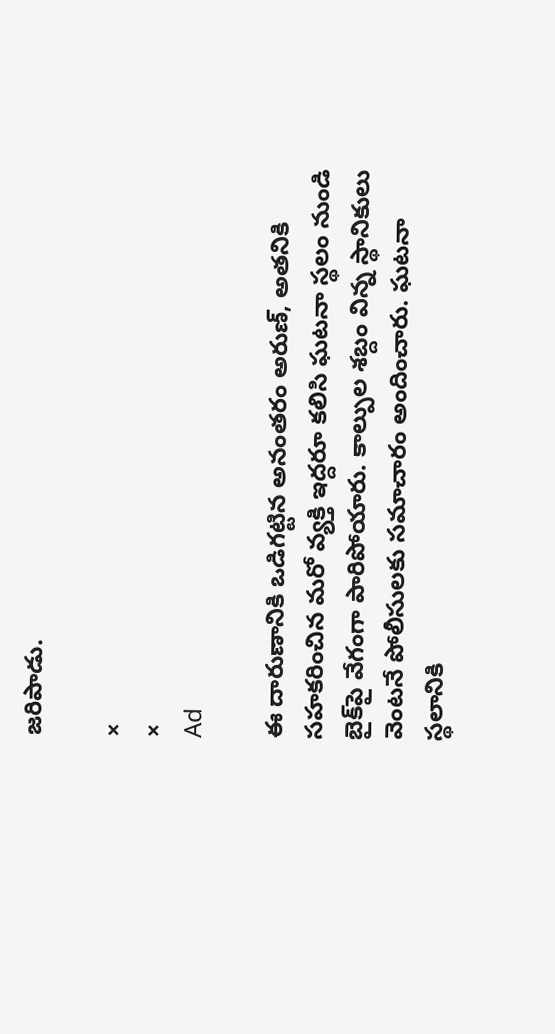జరిపాడు.

×
×
Ad

ఈ దారుణానికి ఒడిగట్టిన అనంతరం అరుణ్, అతనికి సహకరించిన మరో వ్యక్తి ఇద్దరూ కలిసి ఘటనా స్థలం నుండి బైక్‌పై వేగంగా పారిపోయారు. కాల్పుల శబ్దం విన్న స్థానికులు వెంటనే పోలీసులకు సమాచారం అందించారు. ఘటనా స్థలానికి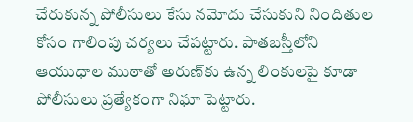చేరుకున్న పోలీసులు కేసు నమోదు చేసుకుని నిందితుల కోసం గాలింపు చర్యలు చేపట్టారు. పాతబస్తీలోని ఆయుధాల ముఠాతో అరుణ్‌కు ఉన్న లింకులపై కూడా పోలీసులు ప్రత్యేకంగా నిఘా పెట్టారు.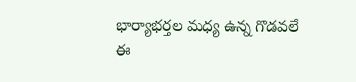భార్యాభర్తల మధ్య ఉన్న గొడవలే ఈ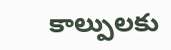కాల్పులకు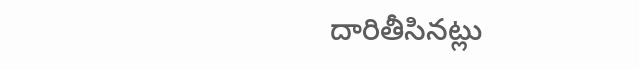దారితీసినట్లు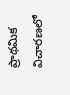ప్రాథమిక విచారణలో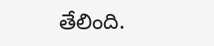తేలింది.